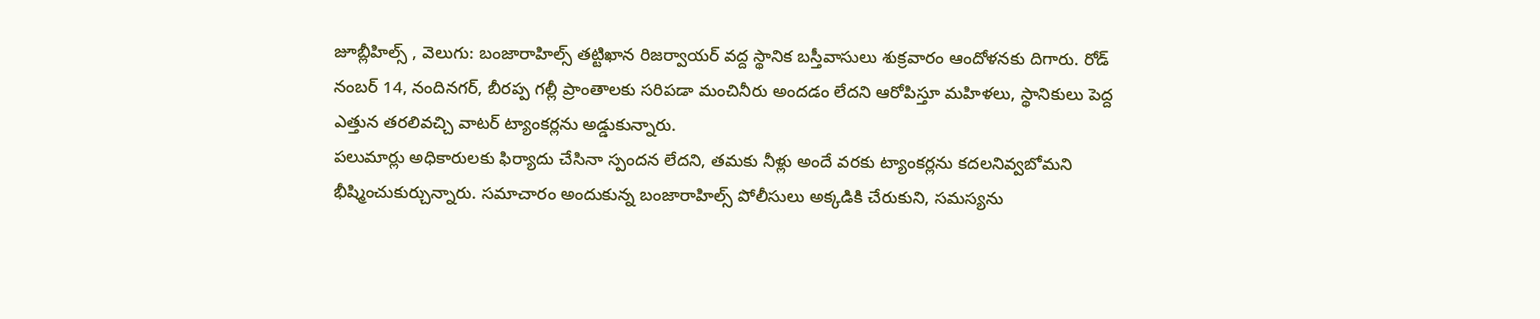జూబ్లీహిల్స్ , వెలుగు: బంజారాహిల్స్ తట్టిఖాన రిజర్వాయర్ వద్ద స్థానిక బస్తీవాసులు శుక్రవారం ఆందోళనకు దిగారు. రోడ్ నంబర్ 14, నందినగర్, బీరప్ప గల్లీ ప్రాంతాలకు సరిపడా మంచినీరు అందడం లేదని ఆరోపిస్తూ మహిళలు, స్థానికులు పెద్ద ఎత్తున తరలివచ్చి వాటర్ ట్యాంకర్లను అడ్డుకున్నారు.
పలుమార్లు అధికారులకు ఫిర్యాదు చేసినా స్పందన లేదని, తమకు నీళ్లు అందే వరకు ట్యాంకర్లను కదలనివ్వబోమని భీష్మించుకుర్చున్నారు. సమాచారం అందుకున్న బంజారాహిల్స్ పోలీసులు అక్కడికి చేరుకుని, సమస్యను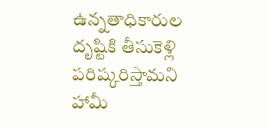ఉన్నతాధికారుల దృష్టికి తీసుకెళ్లి పరిష్కరిస్తామని హామీ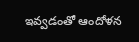ఇవ్వడంతో ఆందోళన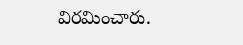విరమించారు.